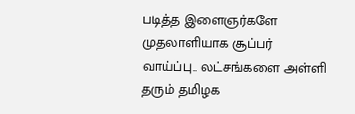படித்த இளைஞர்களே முதலாளியாக சூப்பர் வாய்ப்பு.. லட்சங்களை அள்ளி தரும் தமிழக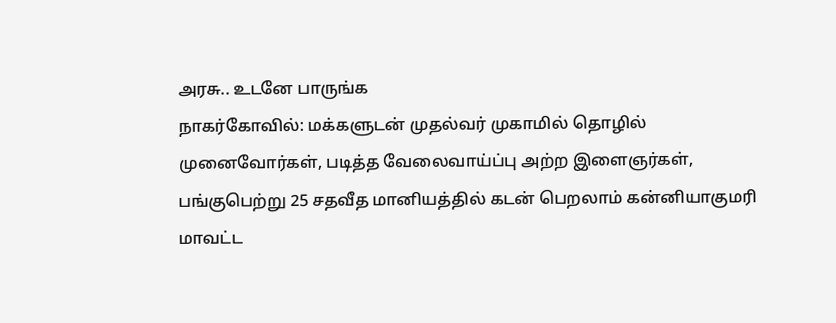அரசு.. உடனே பாருங்க
நாகர்கோவில்: மக்களுடன் முதல்வர் முகாமில் தொழில் முனைவோர்கள், படித்த வேலைவாய்ப்பு அற்ற இளைஞர்கள், பங்குபெற்று 25 சதவீத மானியத்தில் கடன் பெறலாம் கன்னியாகுமரி மாவட்ட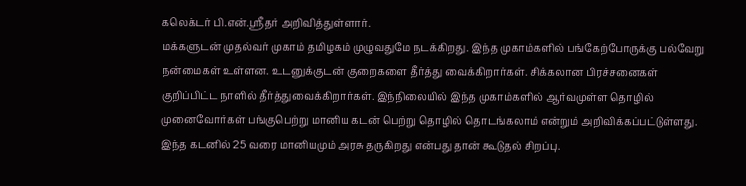கலெக்டர் பி.என்.ஸ்ரீதர் அறிவித்துள்ளார்.
மக்களுடன் முதல்வர் முகாம் தமிழகம் முழுவதுமே நடக்கிறது. இந்த முகாம்களில் பங்கேற்போருக்கு பல்வேறு நன்மைகள் உள்ளன. உடனுக்குடன் குறைகளை தீர்த்து வைக்கிறார்கள். சிக்கலான பிரச்சனைகள் குறிப்பிட்ட நாளில் தீர்த்துவைக்கிறார்கள். இந்நிலையில் இந்த முகாம்களில் ஆர்வமுள்ள தொழில் முனைவோர்கள் பங்குபெற்று மானிய கடன் பெற்று தொழில் தொடங்கலாம் என்றும் அறிவிக்கப்பட்டுள்ளது. இந்த கடனில் 25 வரை மானியமும் அரசு தருகிறது என்பது தான் கூடுதல் சிறப்பு.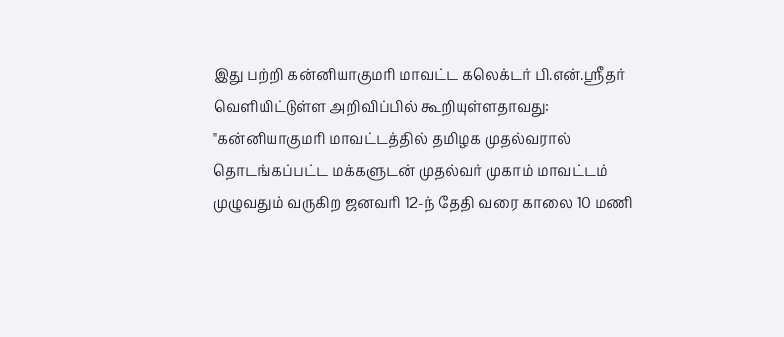இது பற்றி கன்னியாகுமரி மாவட்ட கலெக்டர் பி.என்.ஸ்ரீதர் வெளியிட்டுள்ள அறிவிப்பில் கூறியுள்ளதாவது: "கன்னியாகுமரி மாவட்டத்தில் தமிழக முதல்வரால் தொடங்கப்பட்ட மக்களுடன் முதல்வர் முகாம் மாவட்டம் முழுவதும் வருகிற ஜனவரி 12-ந் தேதி வரை காலை 10 மணி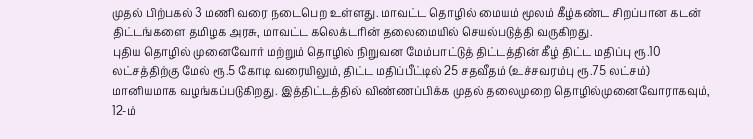முதல் பிற்பகல் 3 மணி வரை நடைபெற உள்ளது. மாவட்ட தொழில் மையம் மூலம் கீழ்கண்ட சிறப்பான கடன் திட்டங்களை தமிழக அரசு, மாவட்ட கலெக்டரின் தலைமையில் செயல்படுத்தி வருகிறது.
புதிய தொழில் முனைவோர் மற்றும் தொழில் நிறுவன மேம்பாட்டுத் திட்டத்தின் கீழ் திட்ட மதிப்பு ரூ.10 லட்சத்திற்கு மேல் ரூ.5 கோடி வரையிலும், திட்ட மதிப்பீட்டில் 25 சதவீதம் (உச்சவரம்பு ரூ.75 லட்சம்) மானியமாக வழங்கப்படுகிறது. இத்திட்டத்தில் விண்ணப்பிக்க முதல் தலைமுறை தொழில்முனைவோராகவும், 12-ம்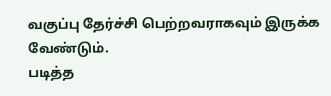வகுப்பு தேர்ச்சி பெற்றவராகவும் இருக்க வேண்டும்.
படித்த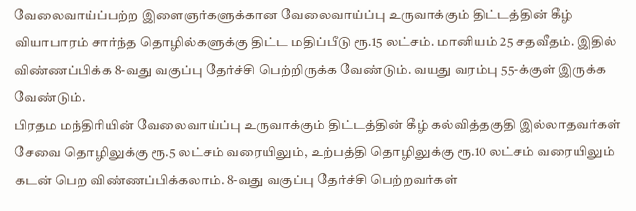வேலைவாய்ப்பற்ற இளைஞர்களுக்கான வேலைவாய்ப்பு உருவாக்கும் திட்டத்தின் கீழ் வியாபாரம் சார்ந்த தொழில்களுக்கு திட்ட மதிப்பீடு ரூ.15 லட்சம். மானியம் 25 சதவீதம். இதில் விண்ணப்பிக்க 8-வது வகுப்பு தேர்ச்சி பெற்றிருக்க வேண்டும். வயது வரம்பு 55-க்குள் இருக்க வேண்டும்.
பிரதம மந்திரியின் வேலைவாய்ப்பு உருவாக்கும் திட்டத்தின் கீழ் கல்வித்தகுதி இல்லாதவர்கள் சேவை தொழிலுக்கு ரூ.5 லட்சம் வரையிலும், உற்பத்தி தொழிலுக்கு ரூ.10 லட்சம் வரையிலும் கடன் பெற விண்ணப்பிக்கலாம். 8-வது வகுப்பு தேர்ச்சி பெற்றவர்கள்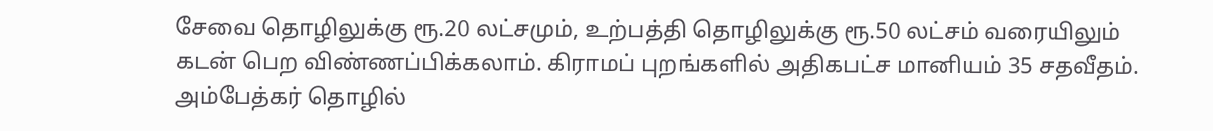சேவை தொழிலுக்கு ரூ.20 லட்சமும், உற்பத்தி தொழிலுக்கு ரூ.50 லட்சம் வரையிலும் கடன் பெற விண்ணப்பிக்கலாம். கிராமப் புறங்களில் அதிகபட்ச மானியம் 35 சதவீதம்.
அம்பேத்கர் தொழில்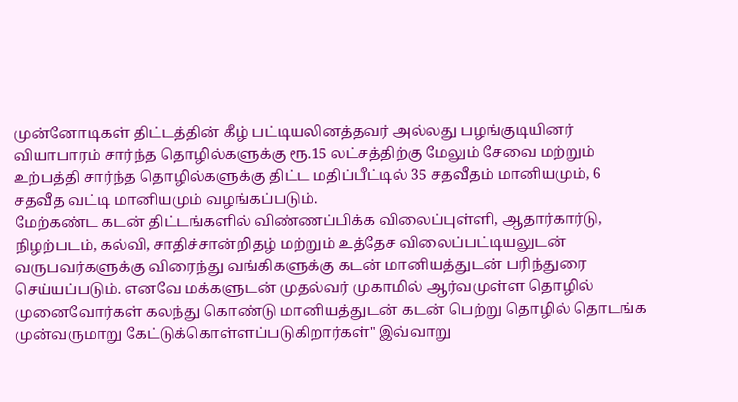முன்னோடிகள் திட்டத்தின் கீழ் பட்டியலினத்தவர் அல்லது பழங்குடியினர் வியாபாரம் சார்ந்த தொழில்களுக்கு ரூ.15 லட்சத்திற்கு மேலும் சேவை மற்றும் உற்பத்தி சார்ந்த தொழில்களுக்கு திட்ட மதிப்பீட்டில் 35 சதவீதம் மானியமும், 6 சதவீத வட்டி மானியமும் வழங்கப்படும்.
மேற்கண்ட கடன் திட்டங்களில் விண்ணப்பிக்க விலைப்புள்ளி, ஆதார்கார்டு, நிழற்படம், கல்வி, சாதிச்சான்றிதழ் மற்றும் உத்தேச விலைப்பட்டியலுடன் வருபவர்களுக்கு விரைந்து வங்கிகளுக்கு கடன் மானியத்துடன் பரிந்துரை செய்யப்படும். எனவே மக்களுடன் முதல்வர் முகாமில் ஆர்வமுள்ள தொழில் முனைவோர்கள் கலந்து கொண்டு மானியத்துடன் கடன் பெற்று தொழில் தொடங்க முன்வருமாறு கேட்டுக்கொள்ளப்படுகிறார்கள்" இவ்வாறு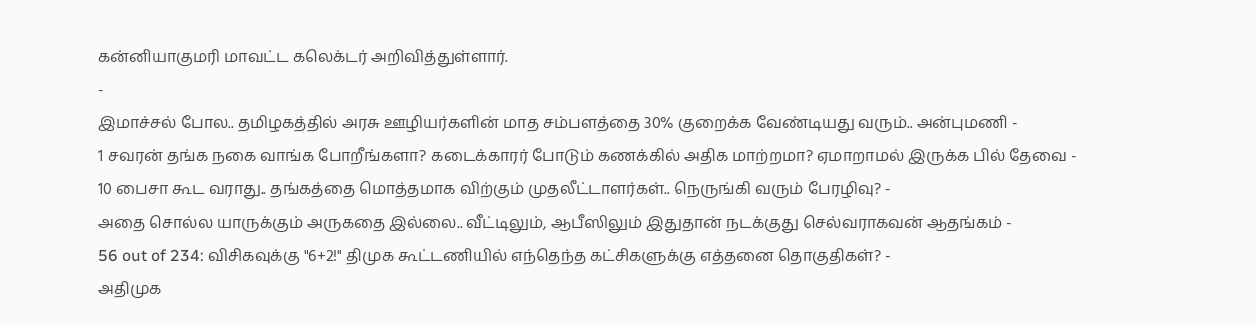கன்னியாகுமரி மாவட்ட கலெக்டர் அறிவித்துள்ளார்.
-
இமாச்சல் போல.. தமிழகத்தில் அரசு ஊழியர்களின் மாத சம்பளத்தை 30% குறைக்க வேண்டியது வரும்.. அன்புமணி -
1 சவரன் தங்க நகை வாங்க போறீங்களா? கடைக்காரர் போடும் கணக்கில் அதிக மாற்றமா? ஏமாறாமல் இருக்க பில் தேவை -
10 பைசா கூட வராது.. தங்கத்தை மொத்தமாக விற்கும் முதலீட்டாளர்கள்.. நெருங்கி வரும் பேரழிவு? -
அதை சொல்ல யாருக்கும் அருகதை இல்லை.. வீட்டிலும், ஆபீஸிலும் இதுதான் நடக்குது செல்வராகவன் ஆதங்கம் -
56 out of 234: விசிகவுக்கு "6+2!" திமுக கூட்டணியில் எந்தெந்த கட்சிகளுக்கு எத்தனை தொகுதிகள்? -
அதிமுக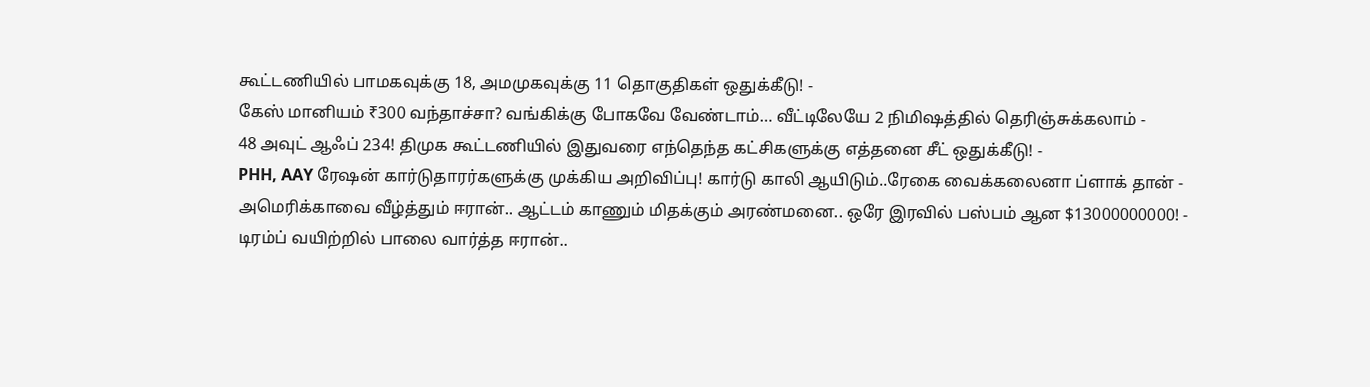கூட்டணியில் பாமகவுக்கு 18, அமமுகவுக்கு 11 தொகுதிகள் ஒதுக்கீடு! -
கேஸ் மானியம் ₹300 வந்தாச்சா? வங்கிக்கு போகவே வேண்டாம்… வீட்டிலேயே 2 நிமிஷத்தில் தெரிஞ்சுக்கலாம் -
48 அவுட் ஆஃப் 234! திமுக கூட்டணியில் இதுவரை எந்தெந்த கட்சிகளுக்கு எத்தனை சீட் ஒதுக்கீடு! -
PHH, AAY ரேஷன் கார்டுதாரர்களுக்கு முக்கிய அறிவிப்பு! கார்டு காலி ஆயிடும்..ரேகை வைக்கலைனா ப்ளாக் தான் -
அமெரிக்காவை வீழ்த்தும் ஈரான்.. ஆட்டம் காணும் மிதக்கும் அரண்மனை.. ஒரே இரவில் பஸ்பம் ஆன $13000000000! -
டிரம்ப் வயிற்றில் பாலை வார்த்த ஈரான்..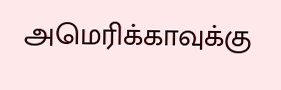அமெரிக்காவுக்கு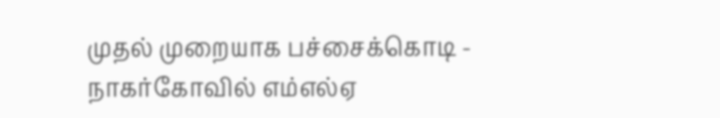முதல் முறையாக பச்சைக்கொடி -
நாகர்கோவில் எம்எல்ஏ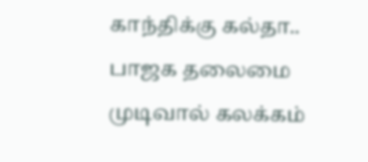காந்திக்கு கல்தா.. பாஜக தலைமை முடிவால் கலக்கம்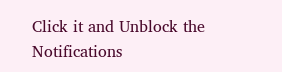Click it and Unblock the Notifications